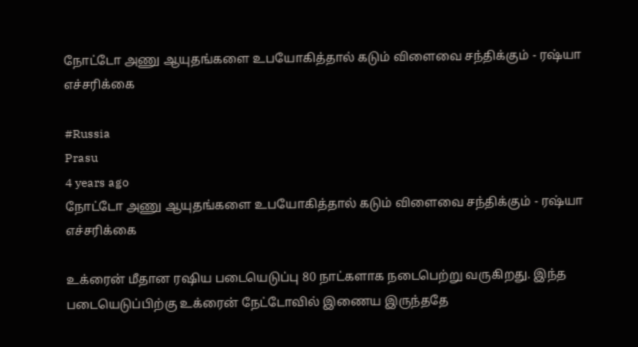நோட்டோ அணு ஆயுதங்களை உபயோகித்தால் கடும் விளைவை சந்திக்கும் - ரஷ்யா எச்சரிக்கை

#Russia
Prasu
4 years ago
நோட்டோ அணு ஆயுதங்களை உபயோகித்தால் கடும் விளைவை சந்திக்கும் - ரஷ்யா எச்சரிக்கை

உக்ரைன் மீதான ரஷிய படையெடுப்பு 80 நாட்களாக நடைபெற்று வருகிறது. இந்த படையெடுப்பிற்கு உக்ரைன் நேட்டோவில் இணைய இருந்ததே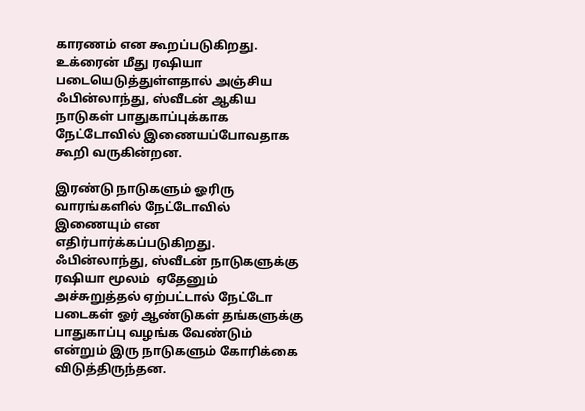காரணம் என கூறப்படுகிறது. உக்ரைன் மீது ரஷியா படையெடுத்துள்ளதால் அஞ்சிய  ஃபின்லாந்து, ஸ்வீடன் ஆகிய நாடுகள் பாதுகாப்புக்காக நேட்டோவில் இணையப்போவதாக கூறி வருகின்றன.

இரண்டு நாடுகளும் ஓரிரு வாரங்களில் நேட்டோவில் இணையும் என எதிர்பார்க்கப்படுகிறது. ஃபின்லாந்து, ஸ்வீடன் நாடுகளுக்கு ரஷியா மூலம்  ஏதேனும் அச்சுறுத்தல் ஏற்பட்டால் நேட்டோ படைகள் ஓர் ஆண்டுகள் தங்களுக்கு பாதுகாப்பு வழங்க வேண்டும் என்றும் இரு நாடுகளும் கோரிக்கை விடுத்திருந்தன.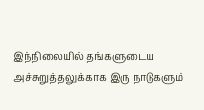இந்நிலையில் தங்களுடைய அச்சுறுத்தலுக்காக இரு நாடுகளும்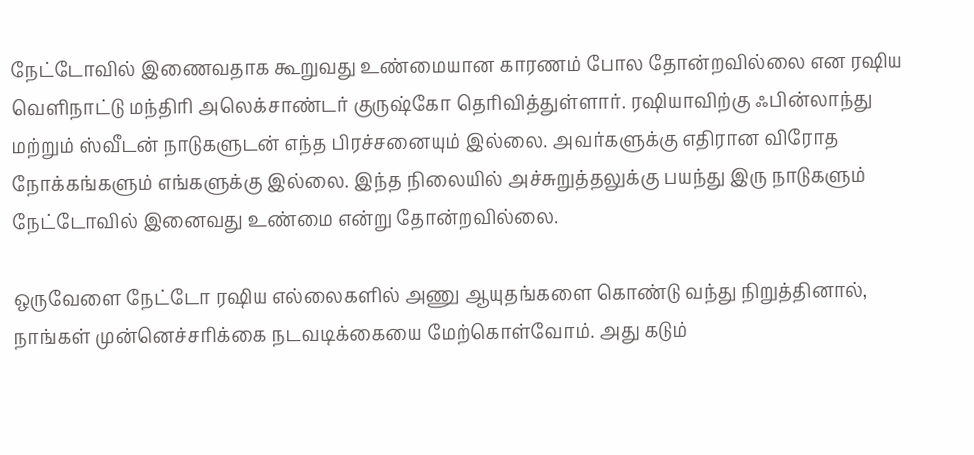நேட்டோவில் இணைவதாக கூறுவது உண்மையான காரணம் போல தோன்றவில்லை என ரஷிய வெளிநாட்டு மந்திரி அலெக்சாண்டர் குருஷ்கோ தெரிவித்துள்ளார். ரஷியாவிற்கு ஃபின்லாந்து மற்றும் ஸ்வீடன் நாடுகளுடன் எந்த பிரச்சனையும் இல்லை. அவர்களுக்கு எதிரான விரோத நோக்கங்களும் எங்களுக்கு இல்லை. இந்த நிலையில் அச்சுறுத்தலுக்கு பயந்து இரு நாடுகளும் நேட்டோவில் இனைவது உண்மை என்று தோன்றவில்லை.

ஒருவேளை நேட்டோ ரஷிய எல்லைகளில் அணு ஆயுதங்களை கொண்டு வந்து நிறுத்தினால், நாங்கள் முன்னெச்சரிக்கை நடவடிக்கையை மேற்கொள்வோம். அது கடும்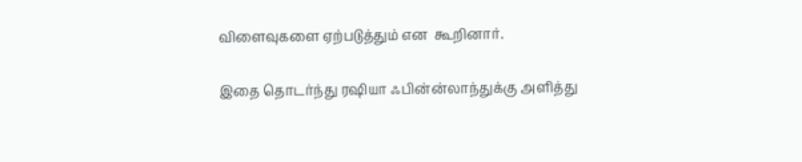விளைவுகளை ஏற்படுத்தும் என  கூறினார்.

இதை தொடர்ந்து ரஷியா ஃபின்ன்லாந்துக்கு அளித்து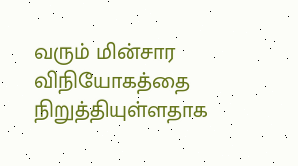வரும் மின்சார விநியோகத்தை நிறுத்தியுள்ளதாக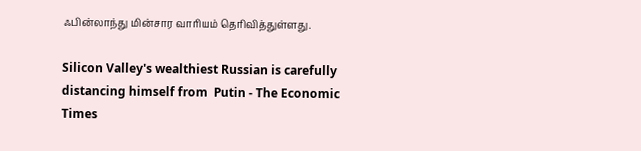ஃபின்லாந்து மின்சார வாரியம் தெரிவித்துள்ளது.

Silicon Valley's wealthiest Russian is carefully distancing himself from  Putin - The Economic Times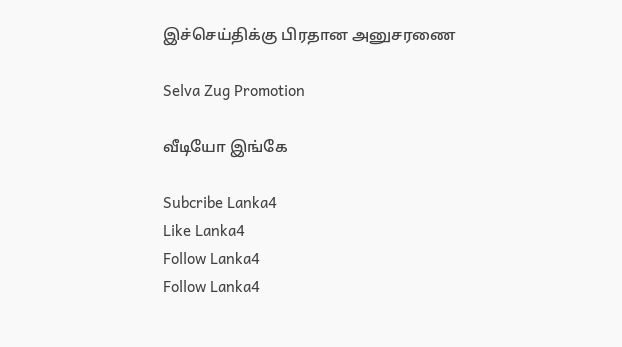இச்செய்திக்கு பிரதான அனுசரணை

Selva Zug Promotion

வீடியோ இங்கே

Subcribe Lanka4
Like Lanka4
Follow Lanka4
Follow Lanka4